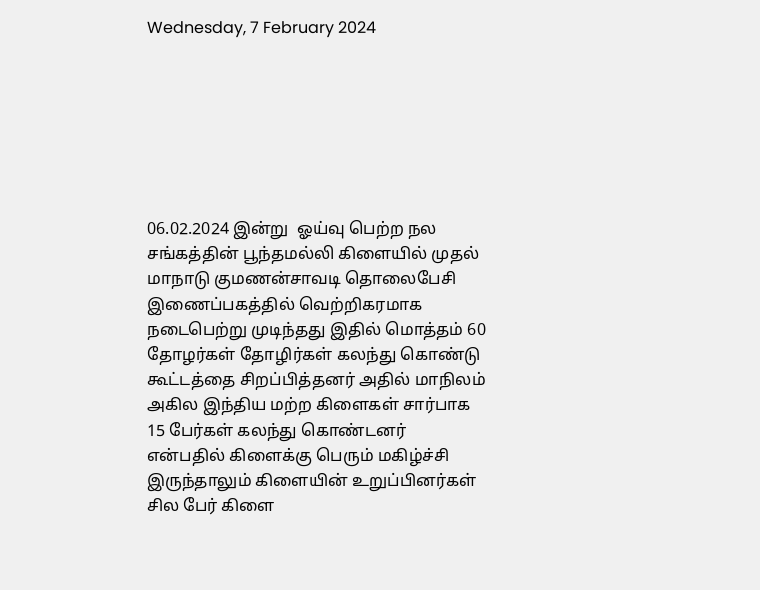Wednesday, 7 February 2024







06.02.2024 இன்று  ஓய்வு பெற்ற நல சங்கத்தின் பூந்தமல்லி கிளையில் முதல் மாநாடு குமணன்சாவடி தொலைபேசி இணைப்பகத்தில் வெற்றிகரமாக நடைபெற்று முடிந்தது இதில் மொத்தம் 60 தோழர்கள் தோழிர்கள் கலந்து கொண்டு கூட்டத்தை சிறப்பித்தனர் அதில் மாநிலம் அகில இந்திய மற்ற கிளைகள் சார்பாக 15 பேர்கள் கலந்து கொண்டனர் என்பதில் கிளைக்கு பெரும் மகிழ்ச்சி இருந்தாலும் கிளையின் உறுப்பினர்கள் சில பேர் கிளை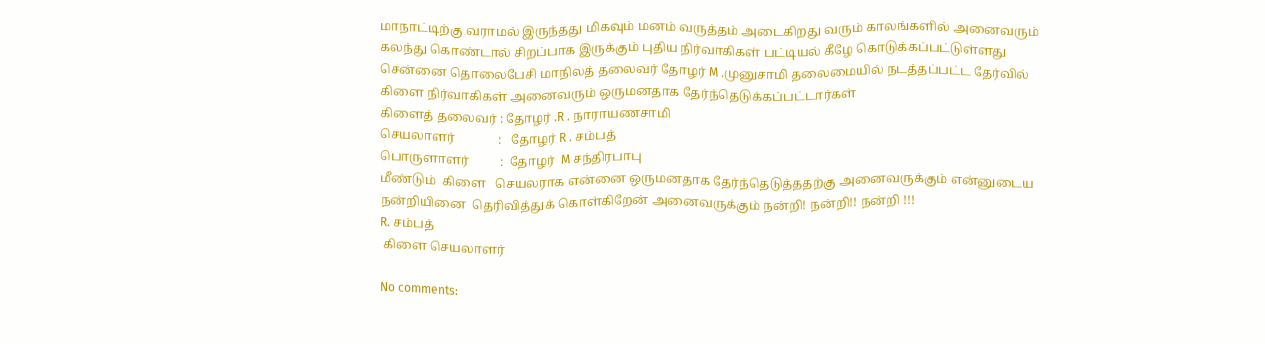மாநாட்டிற்கு வராமல் இருந்தது மிகவும் மனம் வருத்தம் அடைகிறது வரும் காலங்களில் அனைவரும் கலந்து கொண்டால் சிறப்பாக இருக்கும் புதிய நிர்வாகிகள் பட்டியல் கீழே கொடுக்கப்பட்டுள்ளது
சென்னை தொலைபேசி மாநிலத் தலைவர் தோழர் M .முனுசாமி தலைமையில் நடத்தப்பட்ட தேர்வில்  கிளை நிர்வாகிகள் அனைவரும் ஒருமனதாக தேர்ந்தெடுக்கப்பட்டார்கள்
கிளைத் தலைவர் : தோழர் .R . நாராயணசாமி
செயலாளர்              :   தோழர் R . சம்பத்
பொருளாளர்          :  தோழர்  M சந்திரபாபு
மீண்டும்  கிளை   செயலராக என்னை ஒருமனதாக தேர்ந்தெடுத்ததற்கு அனைவருக்கும் என்னுடைய நன்றியினை  தெரிவித்துக் கொள்கிறேன் அனைவருக்கும் நன்றி! நன்றி!! நன்றி !!!
R. சம்பத்
 கிளை செயலாளர்

No comments: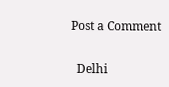Post a Comment

  Delhi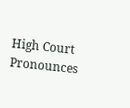High Court Pronounces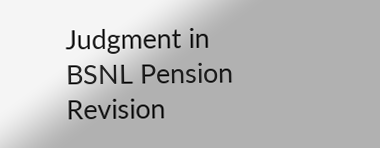Judgment in BSNL Pension Revision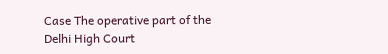Case The operative part of the Delhi High Court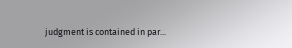judgment is contained in par...